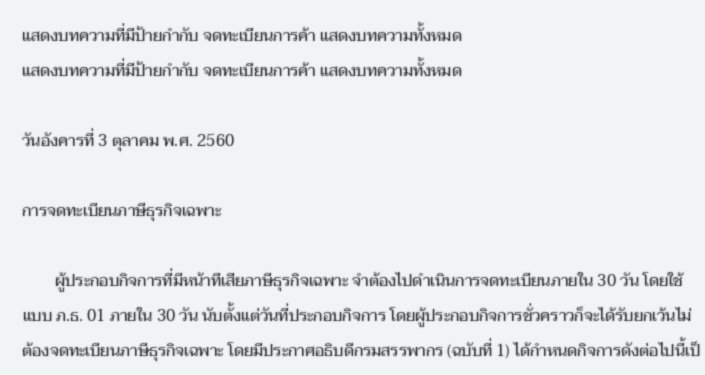แสดงบทความที่มีป้ายกำกับ จดทะเบียนการค้า แสดงบทความทั้งหมด
แสดงบทความที่มีป้ายกำกับ จดทะเบียนการค้า แสดงบทความทั้งหมด

วันอังคารที่ 3 ตุลาคม พ.ศ. 2560

การจดทะเบียนภาษีธุรกิจเฉพาะ

        ผู้ประกอบกิจการที่มีหน้าทีเสียภาษีธุรกิจเฉพาะ จำต้องไปดำเนินการจดทะเบียนภายใน 30 วัน โดยใช้แบบ ภ.ธ. 01 ภายใน 30 วัน นับตั้งแต่วันที่ประกอบกิจการ โดยผู้ประกอบกิจการชั่วคราวก็จะได้รับยกเว้นไม่ต้องจดทะเบียนภาษีธุรกิจเฉพาะ โดยมีประกาศอธิบดีกรมสรรพากร (ฉบับที่ 1) ได้กำหนดกิจการดังต่อไปนี้เป็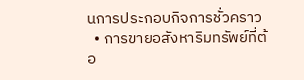นการประกอบกิจการชั่วคราว
  • การขายอสังหาริมทรัพย์ที่ต้อ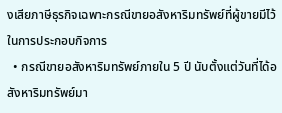งเสียภาษีธุรกิจเฉพาะกรณีขายอสังหาริมทรัพย์ที่ผู้ขายมีไว้ในการประกอบกิจการ
  • กรณีขายอสังหาริมทรัพย์ภายใน 5 ปี นับตั้งแต่วันที่ได้อสังหาริมทรัพย์มา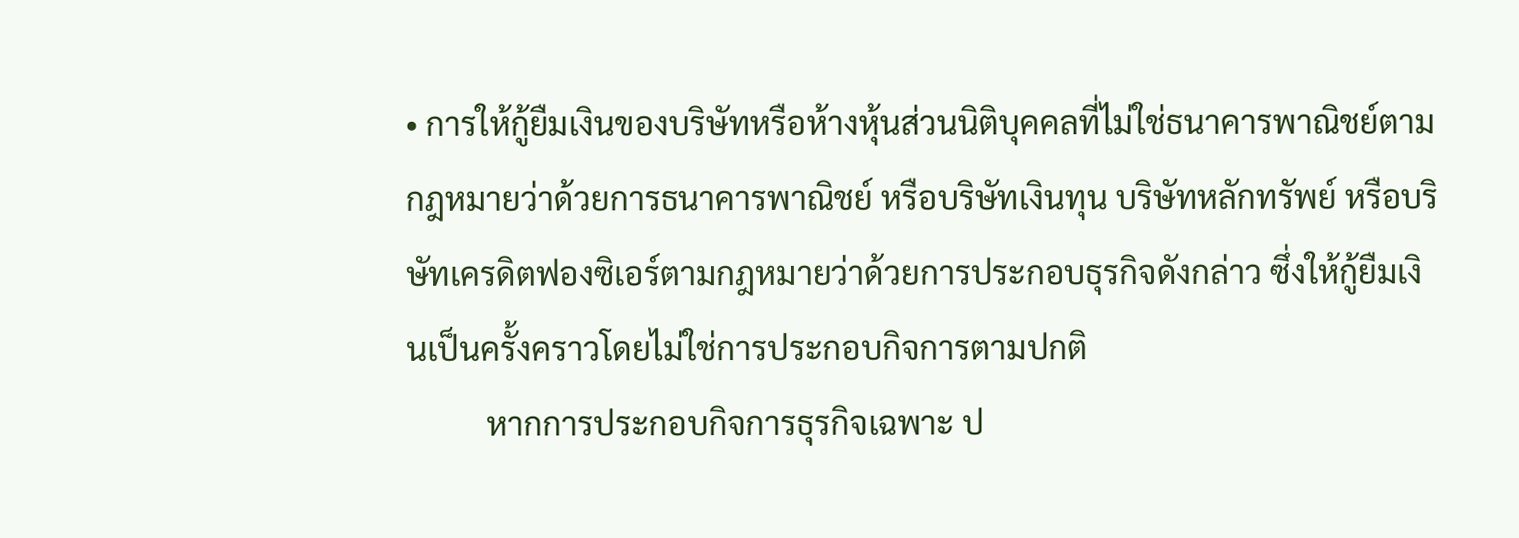• การให้กู้ยืมเงินของบริษัทหรือห้างหุ้นส่วนนิติบุคคลที่ไม่ใช่ธนาคารพาณิชย์ตามกฎหมายว่าด้วยการธนาคารพาณิชย์ หรือบริษัทเงินทุน บริษัทหลักทรัพย์ หรือบริษัทเครดิตฟองซิเอร์ตามกฎหมายว่าด้วยการประกอบธุรกิจดังกล่าว ซึ่งให้กู้ยืมเงินเป็นครั้งคราวโดยไม่ใช่การประกอบกิจการตามปกติ
          หากการประกอบกิจการธุรกิจเฉพาะ ป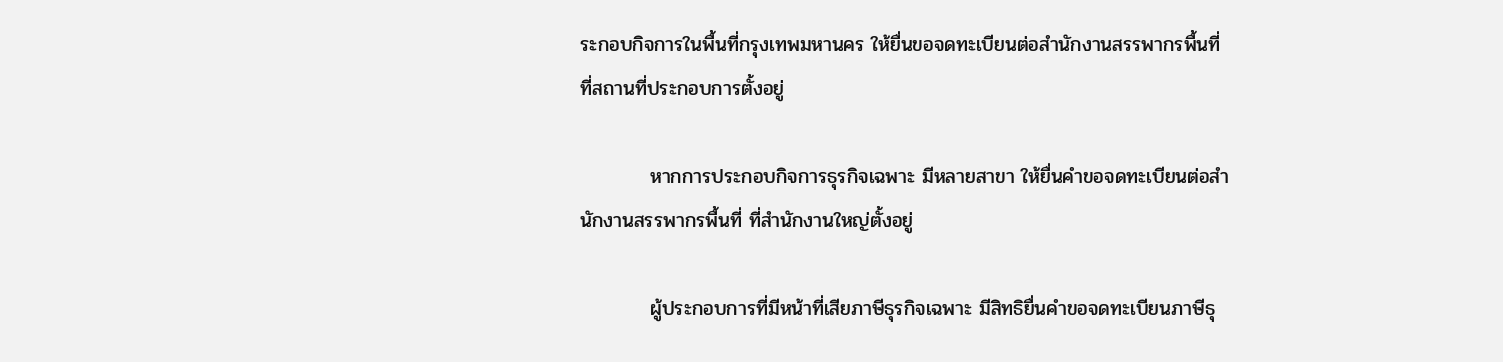ระกอบกิจการในพื้นที่กรุงเทพมหานคร ให้ยื่นขอจดทะเบียนต่อสำนักงานสรรพากรพื้นที่ ที่สถานที่ประกอบการตั้งอยู่

          หากการประกอบกิจการธุรกิจเฉพาะ มีหลายสาขา ให้ยื่นคำขอจดทะเบียนต่อสำนักงานสรรพากรพื้นที่ ที่สำนักงานใหญ่ตั้งอยู่

          ผู้ประกอบการที่มีหน้าที่เสียภาษีธุรกิจเฉพาะ มีสิทธิยื่นคำขอจดทะเบียนภาษีธุ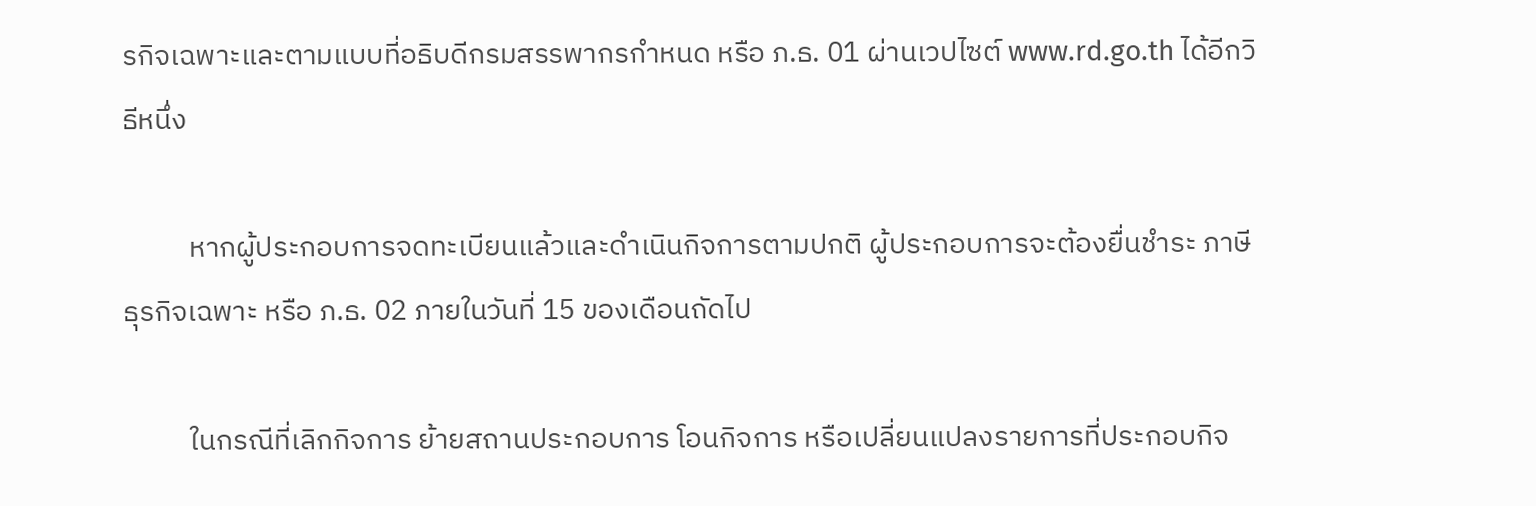รกิจเฉพาะและตามแบบที่อธิบดีกรมสรรพากรกำหนด หรือ ภ.ธ. 01 ผ่านเวปไซต์ www.rd.go.th ได้อีกวิธีหนึ่ง

          หากผู้ประกอบการจดทะเบียนแล้วและดำเนินกิจการตามปกติ ผู้ประกอบการจะต้องยื่นชำระ ภาษีธุรกิจเฉพาะ หรือ ภ.ธ. 02 ภายในวันที่ 15 ของเดือนถัดไป

          ในกรณีที่เลิกกิจการ ย้ายสถานประกอบการ โอนกิจการ หรือเปลี่ยนแปลงรายการที่ประกอบกิจ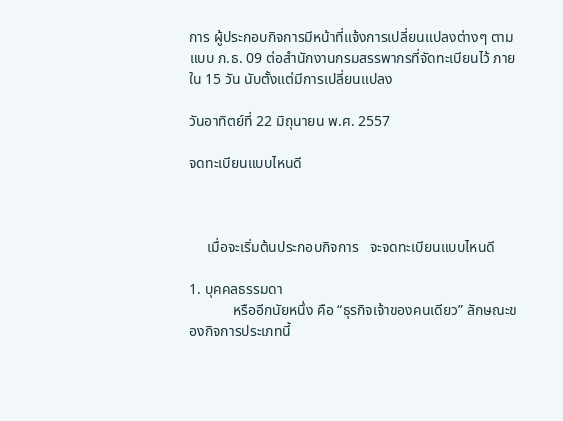การ ผู้ประกอบกิจการมีหน้าที่แจ้งการเปลี่ยนแปลงต่างๆ ตามแบบ ภ.ธ. 09 ต่อสำนักงานกรมสรรพากรที่จัดทะเบียนไว้ ภายใน 15 วัน นับตั้งแต่มีการเปลี่ยนแปลง

วันอาทิตย์ที่ 22 มิถุนายน พ.ศ. 2557

จดทะเบียนแบบไหนดี



     เมื่อจะเริ่มต้นประกอบกิจการ   จะจดทะเบียนแบบไหนดี

1. บุคคลธรรมดา
            หรืออีกนัยหนึ่ง คือ “ธุรกิจเจ้าของคนเดียว” ลักษณะของกิจการประเภทนี้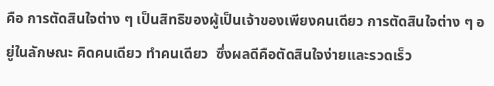คือ การตัดสินใจต่าง ๆ เป็นสิทธิของผู้เป็นเจ้าของเพียงคนเดียว การตัดสินใจต่าง ๆ อยู่ในลักษณะ คิดคนเดียว ทำคนเดียว  ซึ่งผลดีคือตัดสินใจง่ายและรวดเร็ว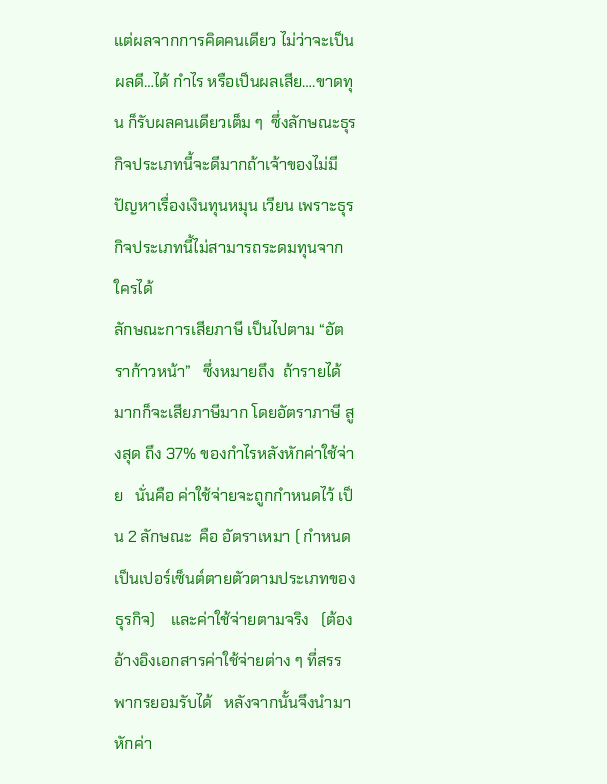แต่ผลจากการคิดคนเดียว ไม่ว่าจะเป็นผลดี…ได้ กำไร หรือเป็นผลเสีย….ขาดทุน ก็รับผลคนเดียวเต็ม ๆ  ซึ่งลักษณะธุรกิจประเภทนี้จะดีมากถ้าเจ้าของไม่มีปัญหาเรื่องเงินทุนหมุน เวียน เพราะธุรกิจประเภทนี้ไม่สามารถระดมทุนจากใครได้
ลักษณะการเสียภาษี เป็นไปตาม “อัตราก้าวหน้า”   ซึ่งหมายถึง  ถ้ารายได้มากก็จะเสียภาษีมาก โดยอัตราภาษี สูงสุด ถึง 37% ของกำไรหลังหักค่าใช้จ่าย   นั่นคือ ค่าใช้จ่ายจะถูกกำหนดไว้ เป็น 2 ลักษณะ  คือ อัตราเหมา ( กำหนดเป็นเปอร์เซ็นต์ตายตัวตามประเภทของธุรกิจ)    และค่าใช้จ่ายตามจริง   (ต้องอ้างอิงเอกสารค่าใช้จ่ายต่าง ๆ ที่สรรพากรยอมรับได้   หลังจากนั้นจึงนำมาหักค่า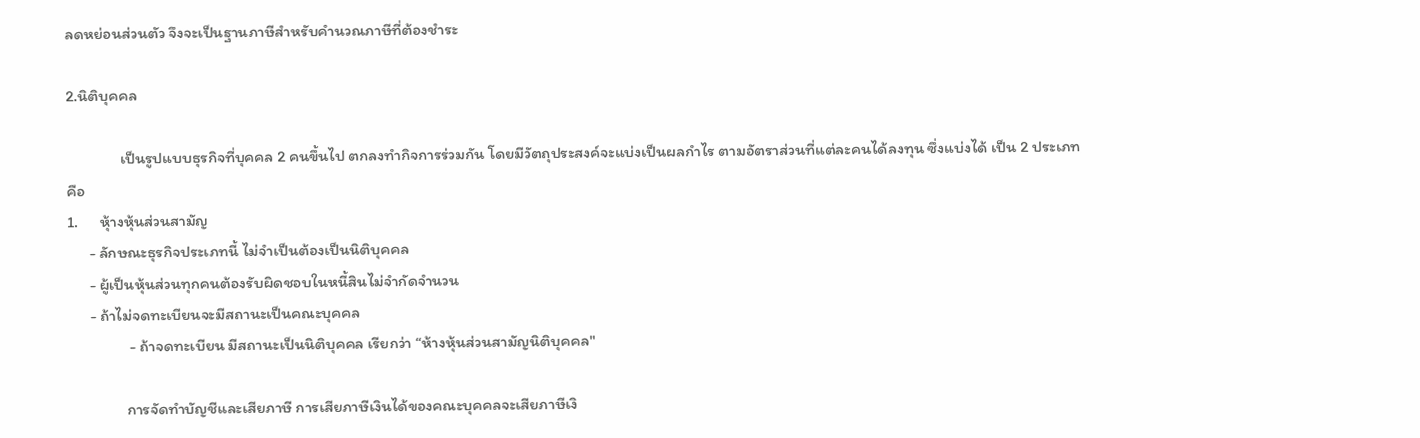ลดหย่อนส่วนตัว จึงจะเป็นฐานภาษีสำหรับคำนวณภาษีที่ต้องชำระ

2.นิติบุคคล

               เป็นรูปแบบธุรกิจที่บุคคล 2 คนขึ้นไป ตกลงทำกิจการร่วมกัน โดยมีวัตถุประสงค์จะแบ่งเป็นผลกำไร ตามอัตราส่วนที่แต่ละคนได้ลงทุน ซึ่งแบ่งได้ เป็น 2 ประเภท คือ
1.      หุ้างหุ้นส่วนสามัญ
      - ลักษณะธุรกิจประเภทนี้ ไม่จำเป็นต้องเป็นนิติบุคคล
      - ผู้เป็นหุ้นส่วนทุกคนต้องรับผิดชอบในหนี้สินไม่จำกัดจำนวน
      - ถ้าไม่จดทะเบียนจะมีสถานะเป็นคณะบุคคล
                 - ถ้าจดทะเบียน มีสถานะเป็นนิติบุคคล เรียกว่า “ห้างหุ้นส่วนสามัญนิติบุคคล"

                การจัดทำบัญชีและเสียภาษี การเสียภาษีเงินได้ของคณะบุคคลจะเสียภาษีเงิ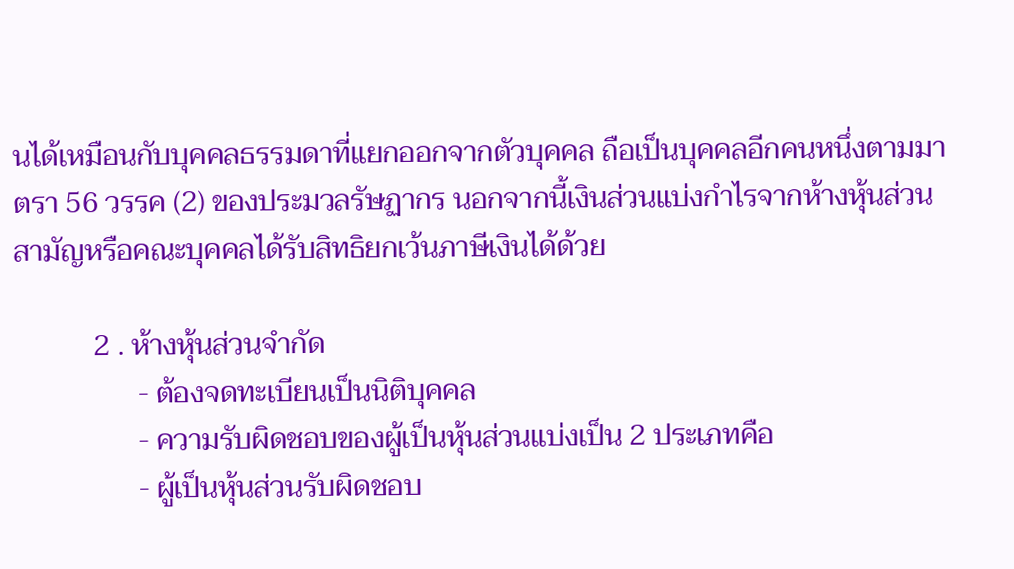นได้เหมือนกับบุคคลธรรมดาที่แยกออกจากตัวบุคคล ถือเป็นบุคคลอีกคนหนึ่งตามมาตรา 56 วรรค (2) ของประมวลรัษฏากร นอกจากนี้เงินส่วนแบ่งกำไรจากห้างหุ้นส่วนสามัญหรือคณะบุคคลได้รับสิทธิยกเว้นภาษีเงินได้ด้วย

           2 . ห้างหุ้นส่วนจำกัด
                 - ต้องจดทะเบียนเป็นนิติบุคคล
                 - ความรับผิดชอบของผู้เป็นหุ้นส่วนแบ่งเป็น 2 ประเภทคือ
                 - ผู้เป็นหุ้นส่วนรับผิดชอบ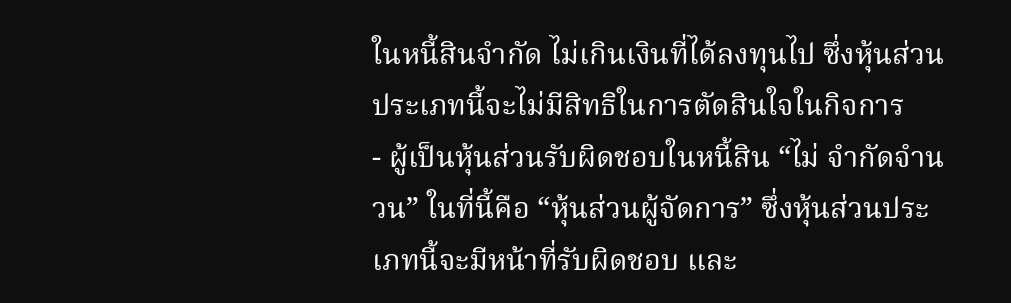ในหนี้สินจำกัด ไม่เกินเงินที่ได้ลงทุนไป ซึ่งหุ้นส่วน ประเภทนี้จะไม่มีสิทธิในการตัดสินใจในกิจการ
- ผู้เป็นหุ้นส่วนรับผิดชอบในหนี้สิน “ไม่ จำกัดจำนวน” ในที่นี้คือ “หุ้นส่วนผู้จัดการ” ซึ่งหุ้นส่วนประเภทนี้จะมีหน้าที่รับผิดชอบ และ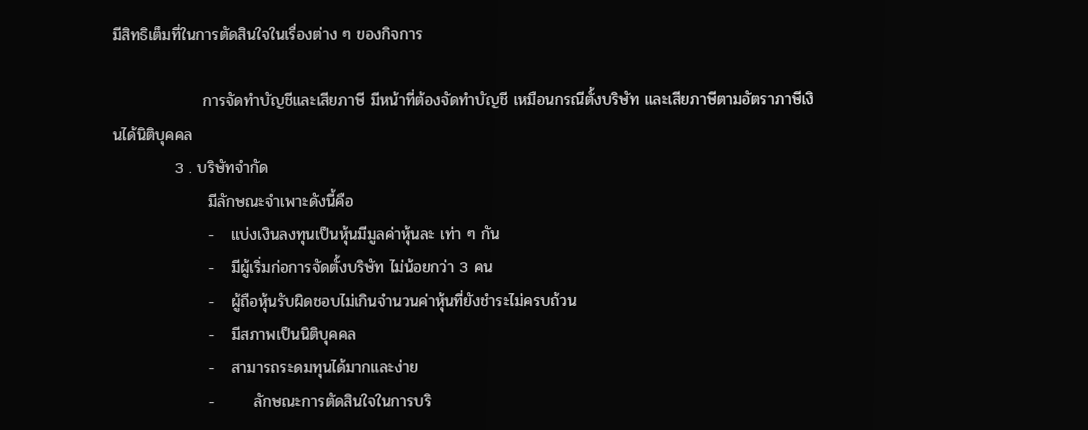มีสิทธิเต็มที่ในการตัดสินใจในเรื่องต่าง ๆ ของกิจการ

                การจัดทำบัญชีและเสียภาษี มีหน้าที่ต้องจัดทำบัญชี เหมือนกรณีตั้งบริษัท และเสียภาษีตามอัตราภาษีเงินได้นิติบุคคล
           3 . บริษัทจำกัด
                 มีลักษณะจำเพาะดังนี้คือ
                 -   แบ่งเงินลงทุนเป็นหุ้นมีมูลค่าหุ้นละ เท่า ๆ กัน
                 -   มีผู้เริ่มก่อการจัดตั้งบริษัท ไม่น้อยกว่า 3 คน
                 -   ผู้ถือหุ้นรับผิดชอบไม่เกินจำนวนค่าหุ้นที่ยังชำระไม่ครบถ้วน
                 -   มีสภาพเป็นนิติบุคคล
                 -   สามารถระดมทุนได้มากและง่าย
                 -       ลักษณะการตัดสินใจในการบริ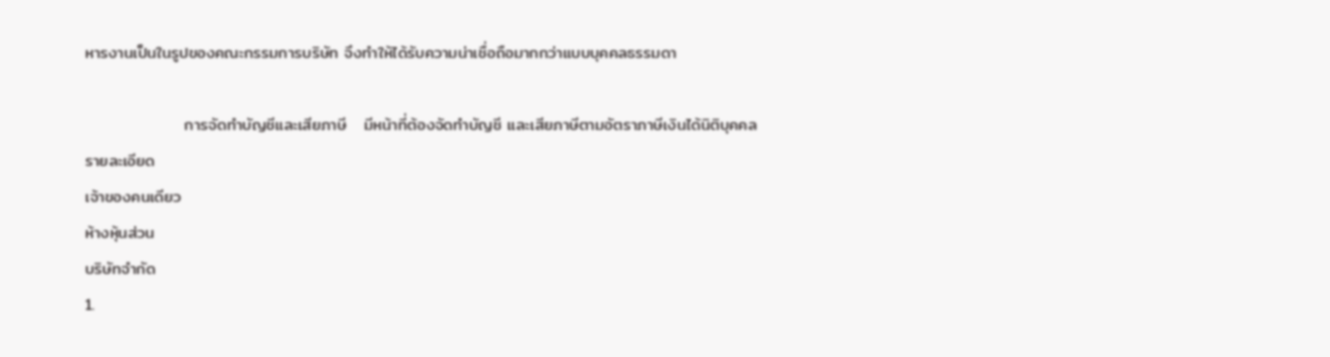หารงานเป็นในรูปของคณะกรรมการบริษัท จึงทำให้ได้รับความน่าเชื่อถือมากกว่าแบบบุคคลธรรมดา

                 การจัดทำบัญชีและเสียภาษี   มีหน้าที่ต้องจัดทำบัญชี และเสียภาษีตามอัตราภาษีเงินได้นิติบุคคล
รายละเอียด
เจ้าของคนเดียว
ห้างหุ้นส่วน
บริษัทจำกัด
1.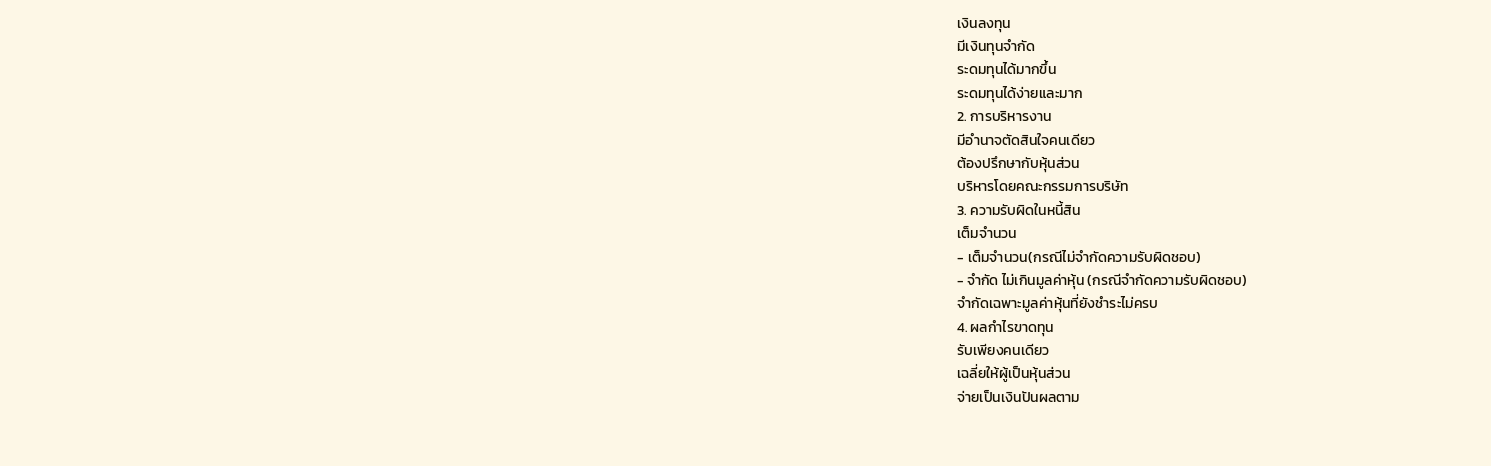เงินลงทุน
มีเงินทุนจำกัด
ระดมทุนได้มากขึ้น
ระดมทุนได้ง่ายและมาก
2. การบริหารงาน
มีอำนาจตัดสินใจคนเดียว
ต้องปรึกษากับหุ้นส่วน
บริหารโดยคณะกรรมการบริษัท
3. ความรับผิดในหนี้สิน
เต็มจำนวน
- เต็มจำนวน(กรณีไม่จำกัดความรับผิดชอบ)
- จำกัด ไม่เกินมูลค่าหุ้น (กรณีจำกัดความรับผิดชอบ)
จำกัดเฉพาะมูลค่าหุ้นที่ยังชำระไม่ครบ
4. ผลกำไรขาดทุน
รับเพียงคนเดียว
เฉลี่ยให้ผู้เป็นหุ้นส่วน
จ่ายเป็นเงินปันผลตาม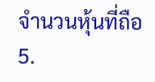จำนวนหุ้นที่ถือ
5.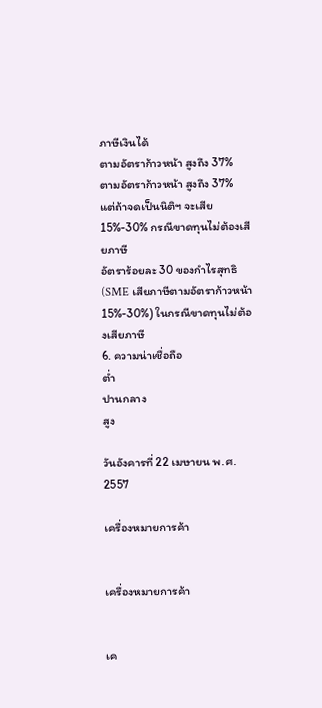ภาษีเงินได้
ตามอัตราก้าวหน้า สูงถึง 37%
ตามอัตราก้าวหน้า สูงถึง 37%   แต่ถ้าจดเป็นนิติฯ จะเสีย 15%-30% กรณีขาดทุนไม่ต้องเสียภาษี
อัตราร้อยละ 30 ของกำไรสุทธิ (SME เสียภาษีตามอัตราก้าวหน้า 15%-30%) ในกรณีขาดทุนไม่ต้องเสียภาษี
6. ความน่าเชื่อถือ
ต่ำ
ปานกลาง
สูง

วันอังคารที่ 22 เมษายน พ.ศ. 2557

เครื่องหมายการค้า


เครื่องหมายการค้า


เค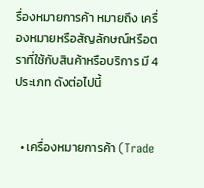รื่องหมายการค้า หมายถึง เครื่องหมายหรือสัญลักษณ์หรือตราที่ใช้กับสินค้าหรือบริการ มี 4 ประเภท ดังต่อไปนี้


  • เครื่องหมายการค้า (Trade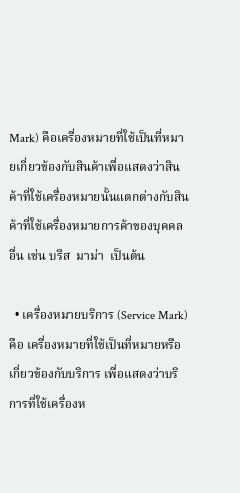Mark) คือเครื่องหมายที่ใช้เป็นที่หมายเกี่ยวข้องกับสินค้าเพื่อแสดงว่าสินค้าที่ใช้เครื่องหมายนั้นแตกต่างกับสินค้าที่ใช้เครื่องหมายการค้าของบุคคลอื่น เช่น บรีส  มาม่า  เป็นต้น

  • เครื่องหมายบริการ (Service Mark) คือ เครื่องหมายที่ใช้เป็นที่หมายหรือเกี่ยวข้องกับบริการ เพื่อแสดงว่าบริการที่ใช้เครื่องห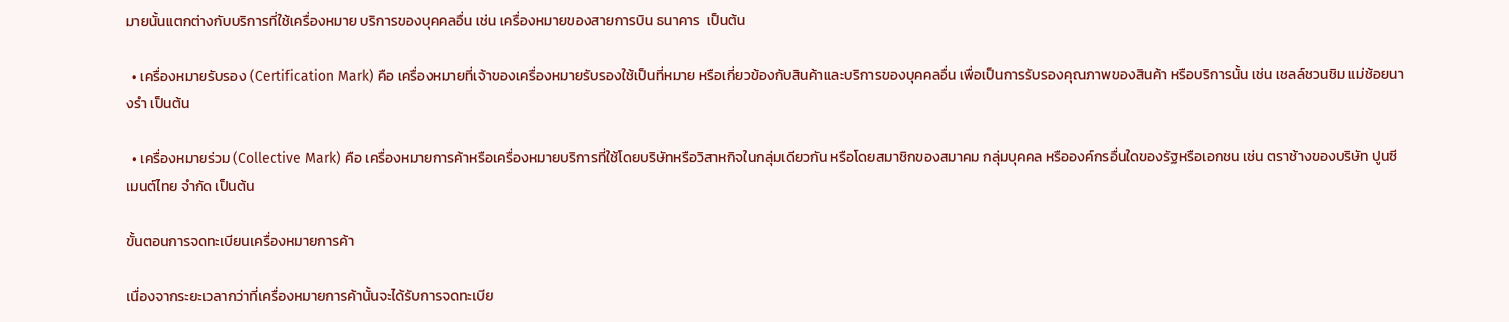มายนั้นแตกต่างกับบริการที่ใช้เครื่องหมาย บริการของบุคคลอื่น เช่น เครื่องหมายของสายการบิน ธนาคาร  เป็นต้น

  • เครื่องหมายรับรอง (Certification Mark) คือ เครื่องหมายที่เจ้าของเครื่องหมายรับรองใช้เป็นที่หมาย หรือเกี่ยวข้องกับสินค้าและบริการของบุคคลอื่น เพื่อเป็นการรับรองคุณภาพของสินค้า หรือบริการนั้น เช่น เชลล์ชวนชิม แม่ช้อยนางรำ เป็นต้น

  • เครื่องหมายร่วม (Collective Mark) คือ เครื่องหมายการค้าหรือเครื่องหมายบริการที่ใช้โดยบริษัทหรือวิสาหกิจในกลุ่มเดียวกัน หรือโดยสมาชิกของสมาคม กลุ่มบุคคล หรือองค์กรอื่นใดของรัฐหรือเอกชน เช่น ตราช้างของบริษัท ปูนซีเมนต์ไทย จำกัด เป็นต้น

ขั้นตอนการจดทะเบียนเครื่องหมายการค้า

เนื่องจากระยะเวลากว่าที่เครื่องหมายการค้านั้นจะได้รับการจดทะเบีย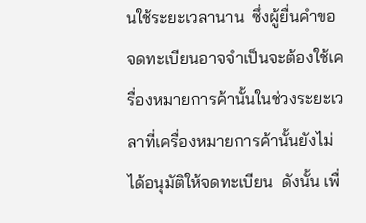นใช้ระยะเวลานาน  ซึ่งผู้ยื่นคำขอจดทะเบียนอาจจำเป็นจะต้องใช้เครื่องหมายการค้านั้นในช่วงระยะเวลาที่เครื่องหมายการค้านั้นยังไม่ได้อนุมัติให้จดทะเบียน  ดังนั้น เพื่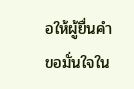อให้ผู้ยื่นคำขอมั่นใจใน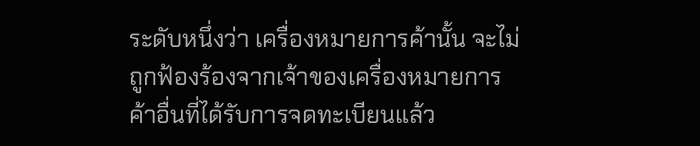ระดับหนึ่งว่า เครื่องหมายการค้านั้น จะไม่ถูกฟ้องร้องจากเจ้าของเครื่องหมายการค้าอื่นที่ได้รับการจดทะเบียนแล้ว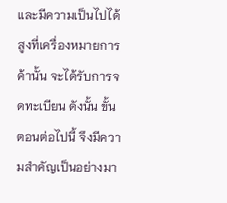และมีความเป็นไปได้สูงที่เครื่องหมายการค้านั้น จะได้รับการจดทะเบียน ดังนั้น ขั้นตอนต่อไปนี้ จึงมีความสำคัญเป็นอย่างมา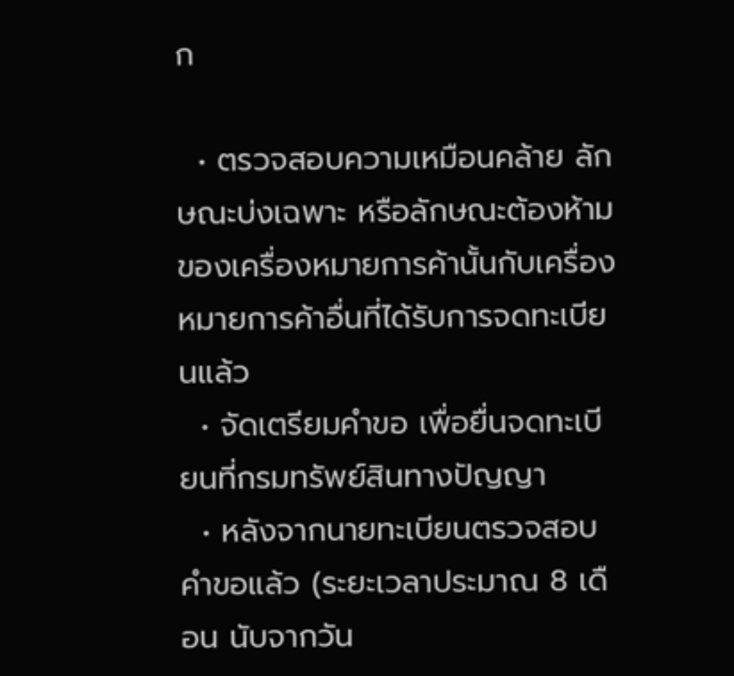ก

  • ตรวจสอบความเหมือนคล้าย ลักษณะบ่งเฉพาะ หรือลักษณะต้องห้าม ของเครื่องหมายการค้านั้นกับเครื่องหมายการค้าอื่นที่ได้รับการจดทะเบียนแล้ว
  • จัดเตรียมคำขอ เพื่อยื่นจดทะเบียนที่กรมทรัพย์สินทางปัญญา
  • หลังจากนายทะเบียนตรวจสอบคำขอแล้ว (ระยะเวลาประมาณ 8 เดือน นับจากวัน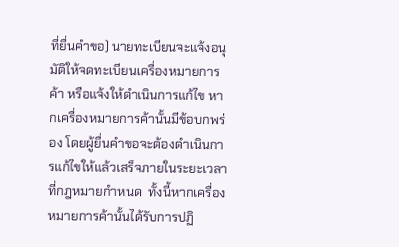ที่ยื่นคำขอ) นายทะเบียนจะแจ้งอนุมัติให้จดทะเบียนเครื่องหมายการค้า หรือแจ้งให้ดำเนินการแก้ไข หากเครื่องหมายการค้านั้นมีข้อบกพร่อง โดยผู้ยื่นคำขอจะต้องดำเนินการแก้ไขให้แล้วเสร็จภายในระยะเวลาที่กฎหมายกำหนด  ทั้งนี้หากเครื่องหมายการค้านั้นได้รับการปฏิ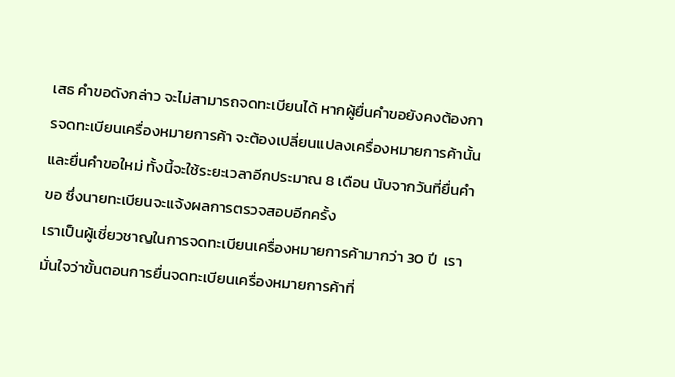เสธ คำขอดังกล่าว จะไม่สามารถจดทะเบียนได้ หากผู้ยื่นคำขอยังคงต้องการจดทะเบียนเครื่องหมายการค้า จะต้องเปลี่ยนแปลงเครื่องหมายการค้านั้น และยื่นคำขอใหม่ ทั้งนี้จะใช้ระยะเวลาอีกประมาณ 8 เดือน นับจากวันที่ยื่นคำขอ ซึ่งนายทะเบียนจะแจ้งผลการตรวจสอบอีกครั้ง
เราเป็นผู้เชี่ยวชาญในการจดทะเบียนเครื่องหมายการค้ามากว่า 30 ปี  เรามั่นใจว่าขั้นตอนการยื่นจดทะเบียนเครื่องหมายการค้าที่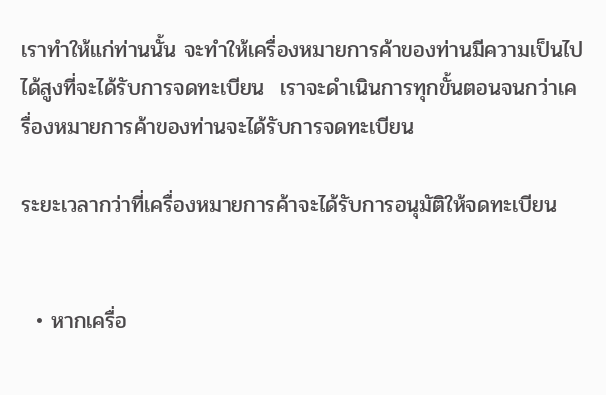เราทำให้แก่ท่านนั้น จะทำให้เครื่องหมายการค้าของท่านมีความเป็นไปได้สูงที่จะได้รับการจดทะเบียน  เราจะดำเนินการทุกขั้นตอนจนกว่าเครื่องหมายการค้าของท่านจะได้รับการจดทะเบียน

ระยะเวลากว่าที่เครื่องหมายการค้าจะได้รับการอนุมัติให้จดทะเบียน


  • หากเครื่อ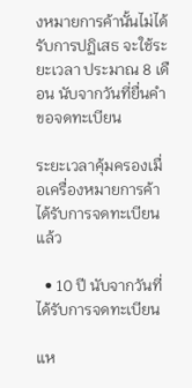งหมายการค้านั้นไม่ได้รับการปฏิเสธ จะใช้ระยะเวลา ประมาณ 8 เดือน นับจากวันที่ยื่นคำขอจดทะเบียน

ระยะเวลาคุ้มครองเมื่อเครื่องหมายการค้าได้รับการจดทะเบียนแล้ว

  • 10 ปี นับจากวันที่ได้รับการจดทะเบียน

แห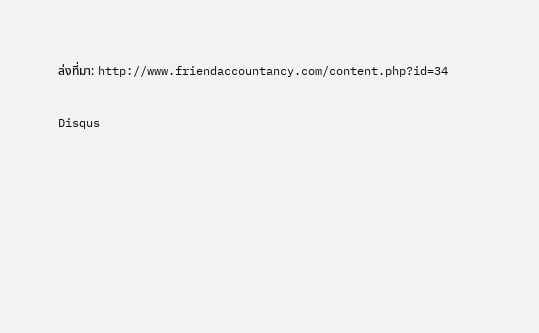ล่งที่มา: http://www.friendaccountancy.com/content.php?id=34

Disqus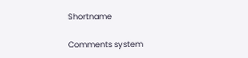Shortname

Comments system